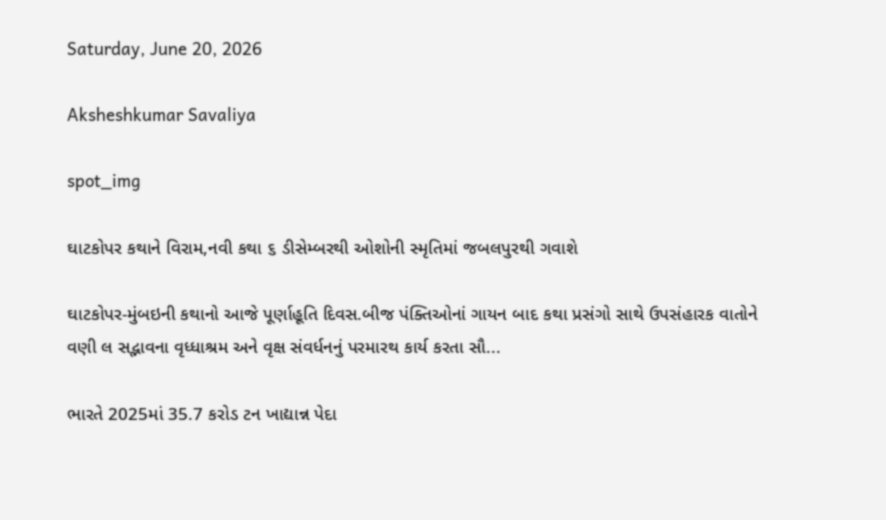Saturday, June 20, 2026

Aksheshkumar Savaliya

spot_img

ઘાટકોપર કથાને વિરામ,નવી કથા ૬ ડીસેમ્બરથી ઓશોની સ્મૃતિમાં જબલપુરથી ગવાશે

ઘાટકોપર-મુંબઇની કથાનો આજે પૂર્ણાહૂતિ દિવસ.બીજ પંક્તિઓનાં ગાયન બાદ કથા પ્રસંગો સાથે ઉપસંહારક વાતોને વણી લ સદ્ભાવના વૃધ્ધાશ્રમ અને વૃક્ષ સંવર્ધનનું પરમારથ કાર્ય કરતા સૌ...

ભારતે 2025માં 35.7 કરોડ ટન ખાદ્યાન્ન પેદા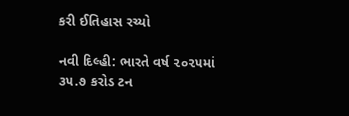કરી ઈતિહાસ રચ્યો

નવી દિલ્હી: ભારતે વર્ષ ૨૦૨૫માં ૩૫.૭ કરોડ ટન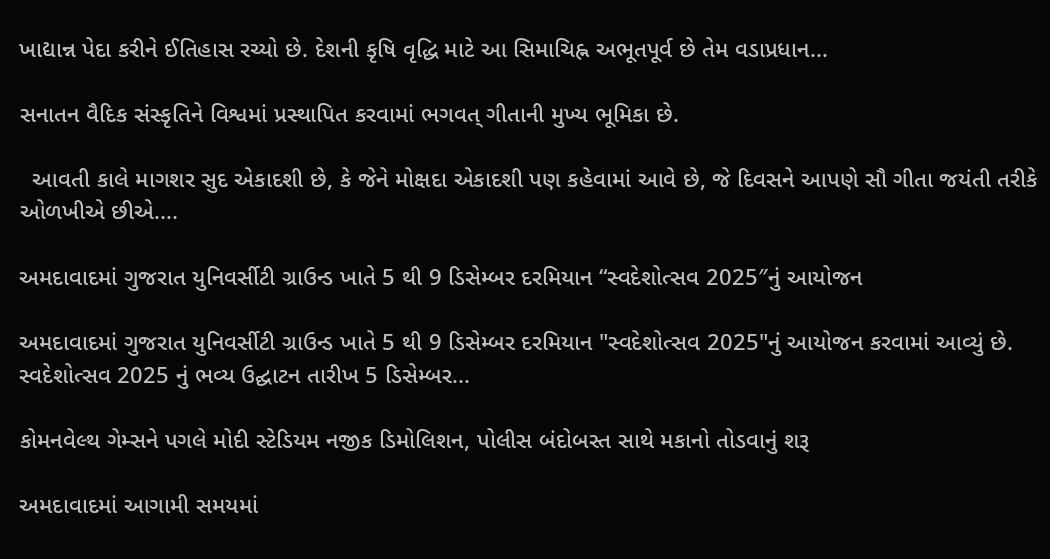ખાદ્યાન્ન પેદા કરીને ઈતિહાસ રચ્યો છે. દેશની કૃષિ વૃદ્ધિ માટે આ સિમાચિહ્ન અભૂતપૂર્વ છે તેમ વડાપ્રધાન...

સનાતન વૈદિક સંસ્કૃતિને વિશ્વમાં પ્રસ્થાપિત કરવામાં ભગવત્ ગીતાની મુખ્ય ભૂમિકા છે.

  આવતી કાલે માગશર સુદ એકાદશી છે, કે જેને મોક્ષદા એકાદશી પણ કહેવામાં આવે છે, જે દિવસને આપણે સૌ ગીતા જયંતી તરીકે ઓળખીએ છીએ....

અમદાવાદમાં ગુજરાત યુનિવર્સીટી ગ્રાઉન્ડ ખાતે 5 થી 9 ડિસેમ્બર દરમિયાન “સ્વદેશોત્સવ 2025″નું આયોજન

અમદાવાદમાં ગુજરાત યુનિવર્સીટી ગ્રાઉન્ડ ખાતે 5 થી 9 ડિસેમ્બર દરમિયાન "સ્વદેશોત્સવ 2025"નું આયોજન કરવામાં આવ્યું છે. સ્વદેશોત્સવ 2025 નું ભવ્ય ઉદ્ઘાટન તારીખ 5 ડિસેમ્બર...

કોમનવેલ્થ ગેમ્સને પગલે મોદી સ્ટેડિયમ નજીક ડિમોલિશન, પોલીસ બંદોબસ્ત સાથે મકાનો તોડવાનું શરૂ

અમદાવાદમાં આગામી સમયમાં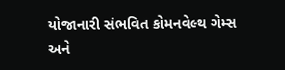યોજાનારી સંભવિત કોમનવેલ્થ ગેમ્સ અને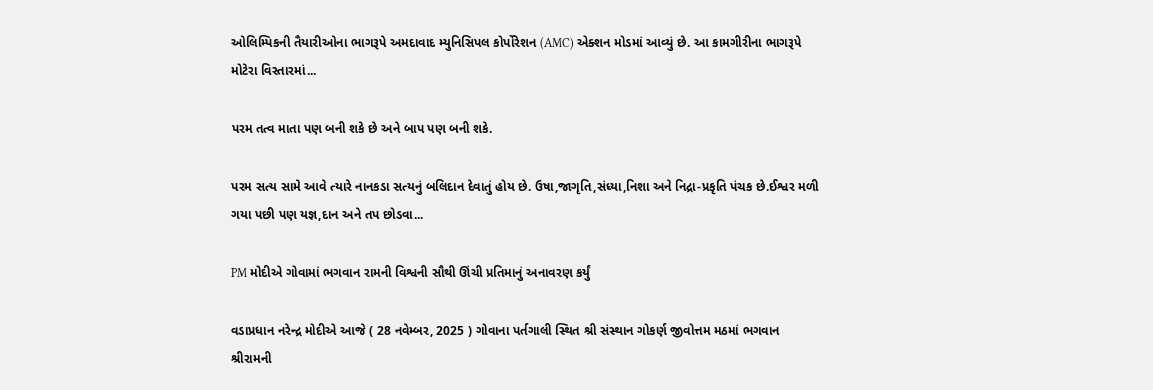ઓલિમ્પિકની તૈયારીઓના ભાગરૂપે અમદાવાદ મ્યુનિસિપલ કોર્પોરેશન (AMC) એક્શન મોડમાં આવ્યું છે. આ કામગીરીના ભાગરૂપે મોટેરા વિસ્તારમાં...

પરમ તત્વ માતા પણ બની શકે છે અને બાપ પણ બની શકે.

પરમ સત્ય સામે આવે ત્યારે નાનકડા સત્યનું બલિદાન દેવાતું હોય છે. ઉષા,જાગૃતિ,સંધ્યા,નિશા અને નિદ્રા-પ્રકૃતિ પંચક છે.ઈશ્વર મળી ગયા પછી પણ યજ્ઞ,દાન અને તપ છોડવા...

PM મોદીએ ગોવામાં ભગવાન રામની વિશ્વની સૌથી ઊંચી પ્રતિમાનું અનાવરણ કર્યું

વડાપ્રધાન નરેન્દ્ર મોદીએ આજે ( 28 નવેમ્બર, 2025 ) ગોવાના પર્તગાલી સ્થિત શ્રી સંસ્થાન ગોકર્ણ જીવોત્તમ મઠમાં ભગવાન શ્રીરામની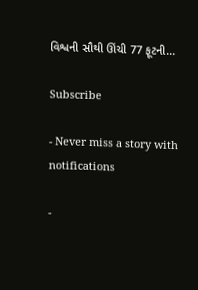વિશ્વની સૌથી ઊંચી 77 ફૂટની...

Subscribe

- Never miss a story with notifications

-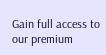Gain full access to our premium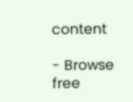content

- Browse free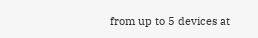from up to 5 devices at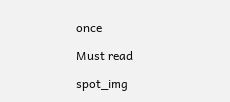once

Must read

spot_img